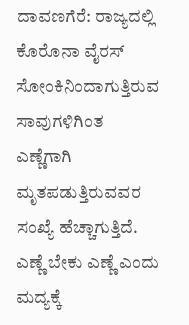ದಾವಣಗೆರೆ: ರಾಜ್ಯದಲ್ಲಿ ಕೊರೊನಾ ವೈರಸ್ ಸೋಂಕಿನಿಂದಾಗುತ್ತಿರುವ ಸಾವುಗಳಿಗಿಂತ ಎಣ್ಣೆಗಾಗಿ ಮೃತಪಡುತ್ತಿರುವವರ ಸಂಖ್ಯೆ ಹೆಚ್ಚಾಗುತ್ತಿದೆ.
ಎಣ್ಣೆ ಬೇಕು ಎಣ್ಣೆ ಎಂದು ಮದ್ಯಕ್ಕೆ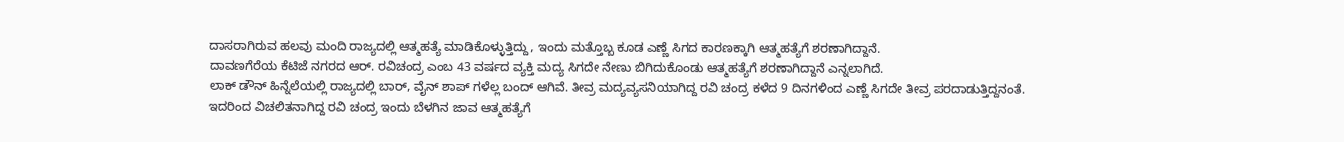ದಾಸರಾಗಿರುವ ಹಲವು ಮಂದಿ ರಾಜ್ಯದಲ್ಲಿ ಆತ್ಮಹತ್ಯೆ ಮಾಡಿಕೊಳ್ಳುತ್ತಿದ್ದು, ಇಂದು ಮತ್ತೊಬ್ಬ ಕೂಡ ಎಣ್ಣೆ ಸಿಗದ ಕಾರಣಕ್ಕಾಗಿ ಆತ್ಮಹತ್ಯೆಗೆ ಶರಣಾಗಿದ್ದಾನೆ.
ದಾವಣಗೆರೆಯ ಕೆಟಿಜೆ ನಗರದ ಆರ್. ರವಿಚಂದ್ರ ಎಂಬ 43 ವರ್ಷದ ವ್ಯಕ್ತಿ ಮದ್ಯ ಸಿಗದೇ ನೇಣು ಬಿಗಿದುಕೊಂಡು ಆತ್ಮಹತ್ಯೆಗೆ ಶರಣಾಗಿದ್ದಾನೆ ಎನ್ನಲಾಗಿದೆ.
ಲಾಕ್ ಡೌನ್ ಹಿನ್ನೆಲೆಯಲ್ಲಿ ರಾಜ್ಯದಲ್ಲಿ ಬಾರ್, ವೈನ್ ಶಾಪ್ ಗಳೆಲ್ಲ ಬಂದ್ ಆಗಿವೆ. ತೀವ್ರ ಮದ್ಯವ್ಯಸನಿಯಾಗಿದ್ದ ರವಿ ಚಂದ್ರ ಕಳೆದ 9 ದಿನಗಳಿಂದ ಎಣ್ಣೆ ಸಿಗದೇ ತೀವ್ರ ಪರದಾಡುತ್ತಿದ್ದನಂತೆ. ಇದರಿಂದ ವಿಚಲಿತನಾಗಿದ್ದ ರವಿ ಚಂದ್ರ ಇಂದು ಬೆಳಗಿನ ಜಾವ ಆತ್ಮಹತ್ಯೆಗೆ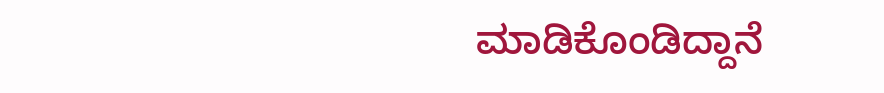ಮಾಡಿಕೊಂಡಿದ್ದಾನೆ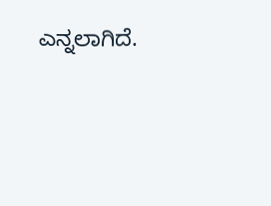ಎನ್ನಲಾಗಿದೆ.